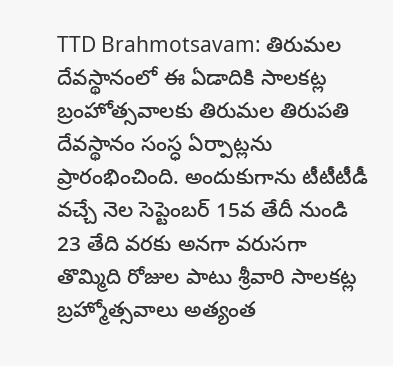TTD Brahmotsavam: తిరుమల దేవస్థానంలో ఈ ఏడాదికి సాలకట్ల బ్రంహోత్సవాలకు తిరుమల తిరుపతి దేవస్థానం సంస్ధ ఏర్పాట్లను ప్రారంభించింది. అందుకుగాను టీటీటీడీ వచ్చే నెల సెప్టెంబర్ 15వ తేదీ నుండి 23 తేది వరకు అనగా వరుసగా తొమ్మిది రోజుల పాటు శ్రీవారి సాలకట్ల బ్రహ్మోత్సవాలు అత్యంత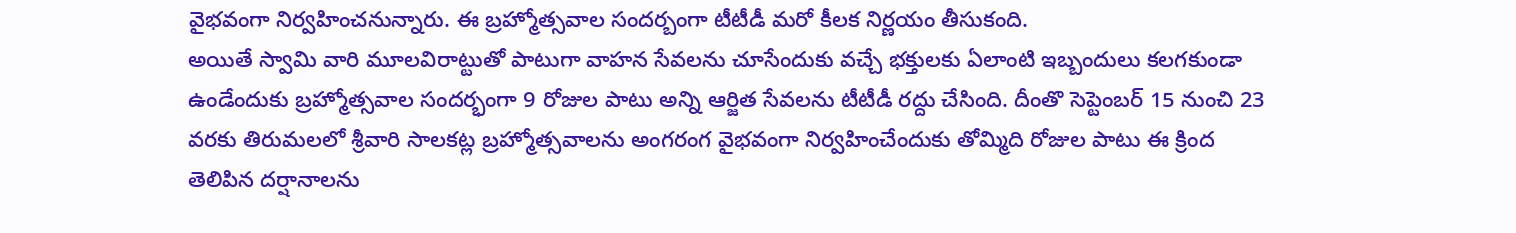వైభవంగా నిర్వహించనున్నారు. ఈ బ్రహ్మోత్సవాల సందర్బంగా టీటీడీ మరో కీలక నిర్ణయం తీసుకంది.
అయితే స్వామి వారి మూలవిరాట్టుతో పాటుగా వాహన సేవలను చూసేందుకు వచ్చే భక్తులకు ఏలాంటి ఇబ్బందులు కలగకుండా ఉండేందుకు బ్రహ్మోత్సవాల సందర్భంగా 9 రోజుల పాటు అన్ని ఆర్జిత సేవలను టీటీడీ రద్దు చేసింది. దీంతొ సెప్టెంబర్ 15 నుంచి 23 వరకు తిరుమలలో శ్రీవారి సాలకట్ల బ్రహ్మోత్సవాలను అంగరంగ వైభవంగా నిర్వహించేందుకు తోమ్మిది రోజుల పాటు ఈ క్రింద తెలిపిన దర్షానాలను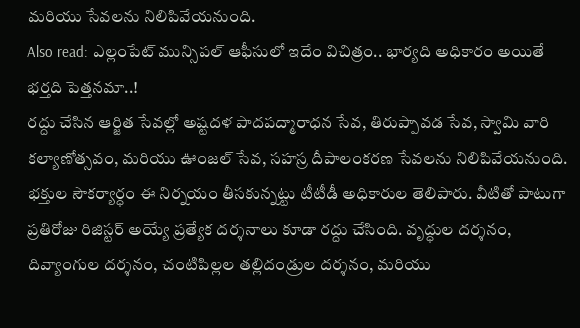మరియు సేవలను నిలిపివేయనుంది.
Also read: ఎల్లంపేట్ మున్సిపల్ ఆఫీసులో ఇదేం విచిత్రం.. భార్యది అధికారం అయితే భర్తది పెత్తనమా..!
రద్దు చేసిన ఆర్జిత సేవల్లో అష్టదళ పాదపద్మారాధన సేవ, తిరుప్పావడ సేవ, స్వామి వారి కల్యాణోత్సవం, మరియు ఊంజల్ సేవ, సహస్ర దీపాలంకరణ సేవలను నిలిపివేయనుంది. భక్తుల సౌకర్యార్ధం ఈ నిర్నయం తీసకున్నట్టు టీటీడీ అధికారుల తెలిపారు. వీటితో పాటుగా ప్రతిరోజు రిజిస్టర్ అయ్యే ప్రత్యేక దర్శనాలు కూడా రద్దు చేసింది. వృద్ధుల దర్శనం, దివ్యాంగుల దర్శనం, చంటిపిల్లల తల్లిదండ్రుల దర్శనం, మరియు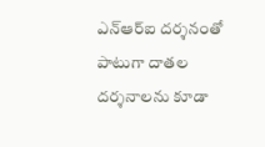ఎన్ఆర్ఐ దర్శనంతో పాటుగా దాతల దర్శనాలను కూడా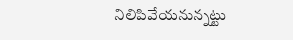నిలిపివేయనున్నట్టు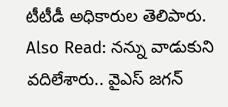టీటీడీ అధికారుల తెలిపారు.
Also Read: నన్ను వాడుకుని వదిలేశారు.. వైఎస్ జగన్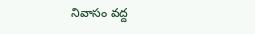నివాసం వద్ద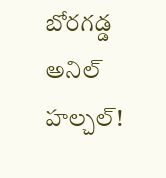బోరగడ్డ అనిల్ హల్చల్!